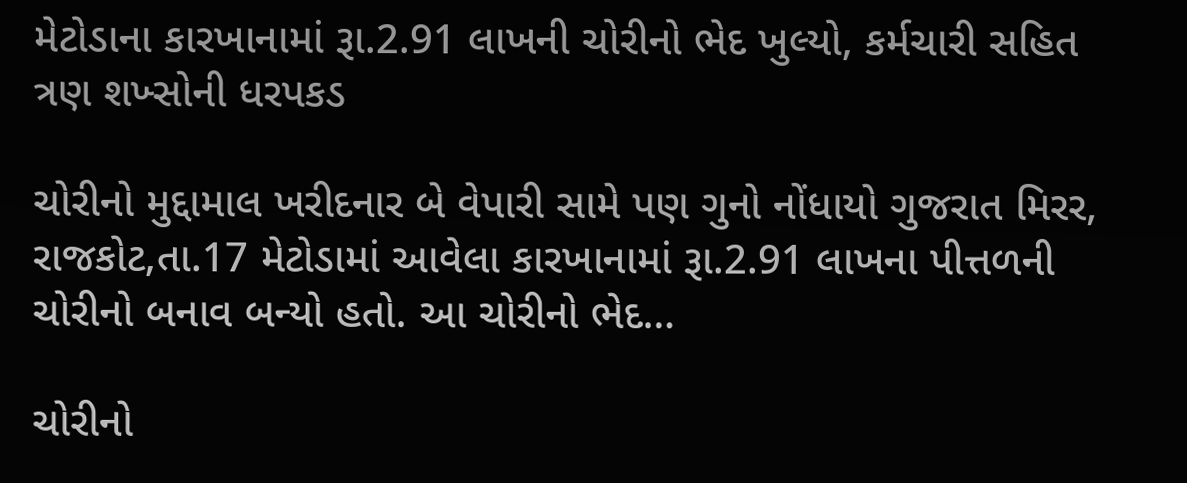મેટોડાના કારખાનામાં રૂા.2.91 લાખની ચોરીનો ભેદ ખુલ્યો, કર્મચારી સહિત ત્રણ શખ્સોની ધરપકડ

ચોરીનો મુદ્દામાલ ખરીદનાર બે વેપારી સામે પણ ગુનો નોંધાયો ગુજરાત મિરર, રાજકોટ,તા.17 મેટોડામાં આવેલા કારખાનામાં રૂા.2.91 લાખના પીત્તળની ચોરીનો બનાવ બન્યો હતો. આ ચોરીનો ભેદ…

ચોરીનો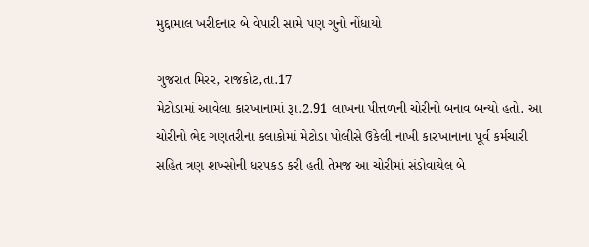મુદ્દામાલ ખરીદનાર બે વેપારી સામે પણ ગુનો નોંધાયો

ગુજરાત મિરર, રાજકોટ,તા.17
મેટોડામાં આવેલા કારખાનામાં રૂા.2.91 લાખના પીત્તળની ચોરીનો બનાવ બન્યો હતો. આ ચોરીનો ભેદ ગણતરીના કલાકોમાં મેટોડા પોલીસે ઉકેલી નાખી કારખાનાના પૂર્વ કર્મચારી સહિત ત્રણ શખ્સોની ધરપકડ કરી હતી તેમજ આ ચોરીમાં સંડોવાયેલ બે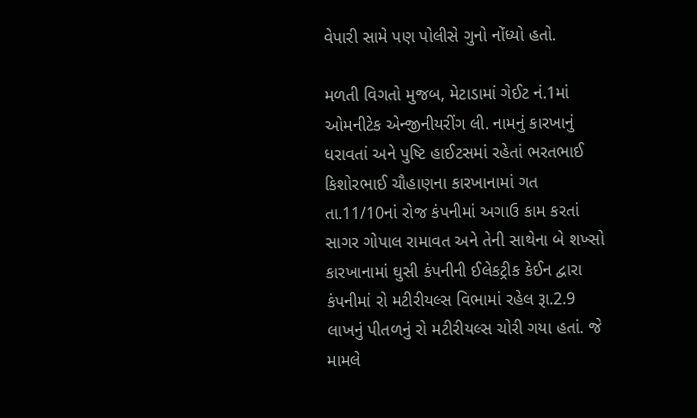વેપારી સામે પણ પોલીસે ગુનો નોંધ્યો હતો.

મળતી વિગતો મુજબ, મેટાડામાં ગેઈટ નં.1માં ઓમનીટેક એન્જીનીયરીંગ લી. નામનું કારખાનું ધરાવતાં અને પુષ્ટિ હાઈટસમાં રહેતાં ભરતભાઈ કિશોરભાઈ ચૌહાણના કારખાનામાં ગત તા.11/10નાં રોજ કંપનીમાં અગાઉ કામ કરતાં સાગર ગોપાલ રામાવત અને તેની સાથેના બે શખ્સો કારખાનામાં ઘુસી કંપનીની ઈલેકટ્રીક કેઈન દ્વારા કંપનીમાં રો મટીરીયલ્સ વિભામાં રહેલ રૂા.2.9 લાખનું પીતળનું રો મટીરીયલ્સ ચોરી ગયા હતાં. જે મામલે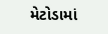મેટોડામાં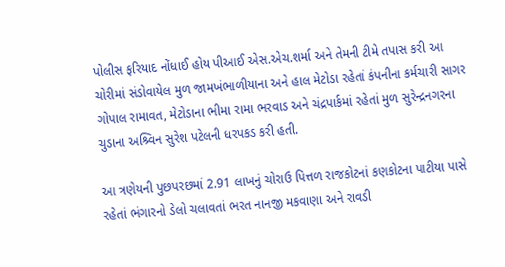પોલીસ ફરિયાદ નોંધાઈ હોય પીઆઈ એસ.એચ.શર્મા અને તેમની ટીમે તપાસ કરી આ ચોરીમાં સંડોવાયેલ મુળ જામખંભાળીયાના અને હાલ મેટોડા રહેતાં કંપનીના કર્મચારી સાગર ગોપાલ રામાવત, મેટોડાના ભીમા રામા ભરવાડ અને ચંદ્રપાર્કમાં રહેતાં મુળ સુરેન્દ્રનગરના ચુડાના અશ્ર્વિન સુરેશ પટેલની ધરપકડ કરી હતી.

આ ત્રણેયની પુછપરછમાં 2.91 લાખનું ચોરાઉ પિત્તળ રાજકોટનાં કણકોટના પાટીયા પાસે રહેતાં ભંગારનો ડેલો ચલાવતાં ભરત નાનજી મકવાણા અને રાવડી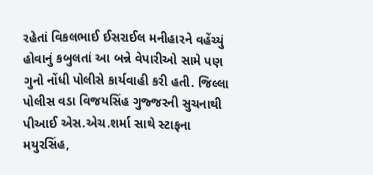રહેતાં વિકલભાઈ ઈસરાઈલ મનીહારને વહેંચ્યું હોવાનું કબુલતાં આ બન્ને વેપારીઓ સામે પણ ગુનો નોંધી પોલીસે કાર્યવાહી કરી હતી. જિલ્લા પોલીસ વડા વિજયસિંહ ગુજ્જરની સુચનાથી પીઆઈ એસ.એચ.શર્મા સાથે સ્ટાફના મયુરસિંહ,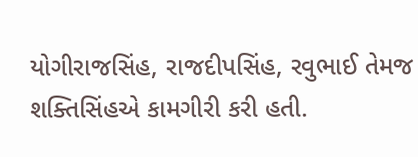યોગીરાજસિંહ, રાજદીપસિંહ, રવુભાઈ તેમજ શક્તિસિંહએ કામગીરી કરી હતી.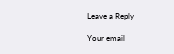Leave a Reply

Your email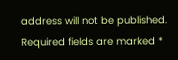address will not be published. Required fields are marked *